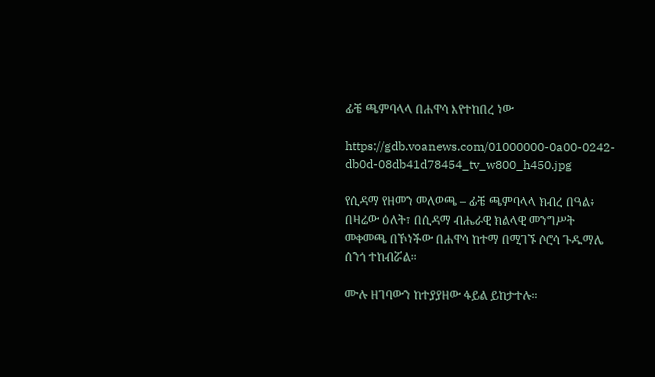ፊቼ ጫምባላላ በሐዋሳ እየተከበረ ነው

https://gdb.voanews.com/01000000-0a00-0242-db0d-08db41d78454_tv_w800_h450.jpg

የሲዳማ የዘመን መለወጫ – ፊቼ ጫምባላላ ክብረ በዓል፥ በዛሬው ዕለት፣ በሲዳማ ብሔራዊ ክልላዊ መንግሥት መቀመጫ በኾነችው በሐዋሳ ከተማ በሚገኙ ሶሮሳ ጉዱማሌ ሰንጎ ተከብሯል።

ሙሉ ዘገባውን ከተያያዘው ፋይል ይከታተሉ።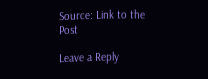Source: Link to the Post

Leave a Reply